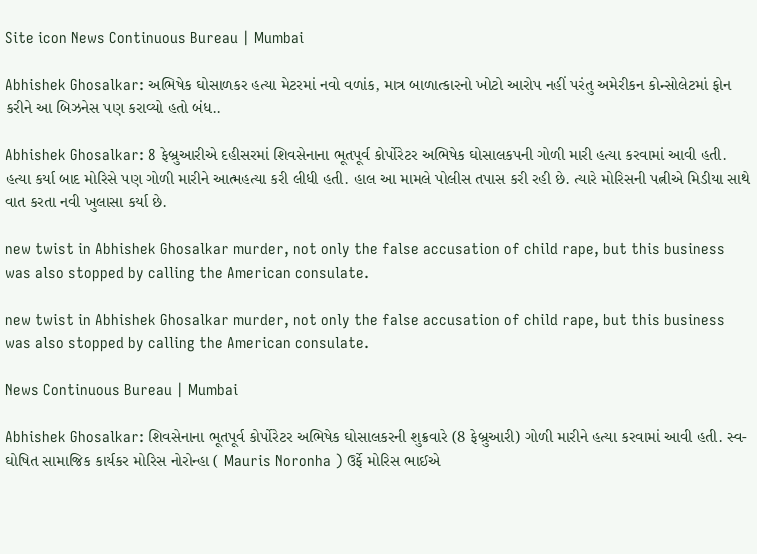Site icon News Continuous Bureau | Mumbai

Abhishek Ghosalkar: અભિષેક ઘોસાળકર હત્યા મેટરમાં નવો વળાંક, માત્ર બાળાત્કારનો ખોટો આરોપ નહીં પરંતુ અમેરીકન કોન્સોલેટમાં ફોન કરીને આ બિઝનેસ પણ કરાવ્યો હતો બંધ..

Abhishek Ghosalkar: 8 ફેબ્રુઆરીએ દહીસરમાં શિવસેનાના ભૂતપૂર્વ કોર્પોરેટર અભિષેક ઘોસાલકપની ગોળી મારી હત્યા કરવામાં આવી હતી. હત્યા કર્યા બાદ મોરિસે પણ ગોળી મારીને આત્મહત્યા કરી લીધી હતી. હાલ આ મામલે પોલીસ તપાસ કરી રહી છે. ત્યારે મોરિસની પત્નીએ મિડીયા સાથે વાત કરતા નવી ખુલાસા કર્યા છે.

new twist in Abhishek Ghosalkar murder, not only the false accusation of child rape, but this business was also stopped by calling the American consulate.

new twist in Abhishek Ghosalkar murder, not only the false accusation of child rape, but this business was also stopped by calling the American consulate.

News Continuous Bureau | Mumbai

Abhishek Ghosalkar: શિવસેનાના ભૂતપૂર્વ કોર્પોરેટર અભિષેક ઘોસાલકરની શુક્રવારે (8 ફેબ્રુઆરી) ગોળી મારીને હત્યા કરવામાં આવી હતી. સ્વ-ઘોષિત સામાજિક કાર્યકર મોરિસ નોરોન્હા ( Mauris Noronha ) ઉર્ફે મોરિસ ભાઈએ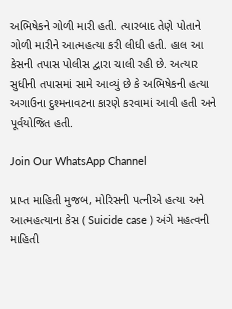અભિષેકને ગોળી મારી હતી. ત્યારબાદ તેણે પોતાને ગોળી મારીને આત્મહત્યા કરી લીધી હતી. હાલ આ કેસની તપાસ પોલીસ દ્વારા ચાલી રહી છે. અત્યાર સુધીની તપાસમાં સામે આવ્યું છે કે અભિષેકની હત્યા અગાઉના દુશ્મનાવટના કારણે કરવામાં આવી હતી અને પૂર્વયોજિત હતી.

Join Our WhatsApp Channel

પ્રાપ્ત માહિતી મુજબ, મોરિસની પત્નીએ હત્યા અને આત્મહત્યાના કેસ ( Suicide case ) અંગે મહત્વની માહિતી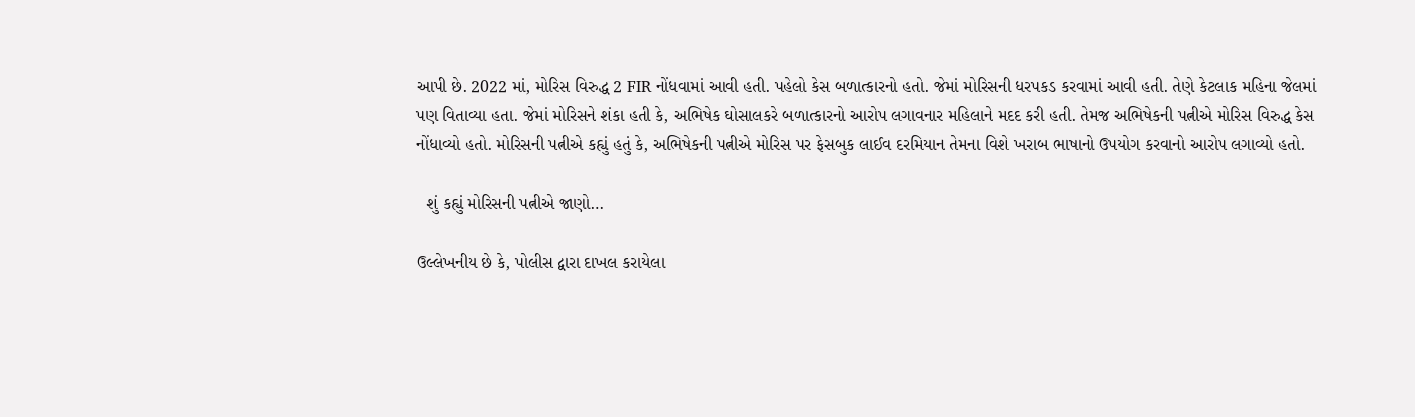આપી છે. 2022 માં, મોરિસ વિરુદ્ધ 2 FIR નોંધવામાં આવી હતી. પહેલો કેસ બળાત્કારનો હતો. જેમાં મોરિસની ધરપકડ કરવામાં આવી હતી. તેણે કેટલાક મહિના જેલમાં પણ વિતાવ્યા હતા. જેમાં મોરિસને શંકા હતી કે, અભિષેક ઘોસાલકરે બળાત્કારનો આરોપ લગાવનાર મહિલાને મદદ કરી હતી. તેમજ અભિષેકની પત્નીએ મોરિસ વિરુદ્ધ કેસ નોંધાવ્યો હતો. મોરિસની પત્નીએ કહ્યું હતું કે, અભિષેકની પત્નીએ મોરિસ પર ફેસબુક લાઈવ દરમિયાન તેમના વિશે ખરાબ ભાષાનો ઉપયોગ કરવાનો આરોપ લગાવ્યો હતો.

  શું કહ્યું મોરિસની પત્નીએ જાણો…

ઉલ્લેખનીય છે કે, પોલીસ દ્વારા દાખલ કરાયેલા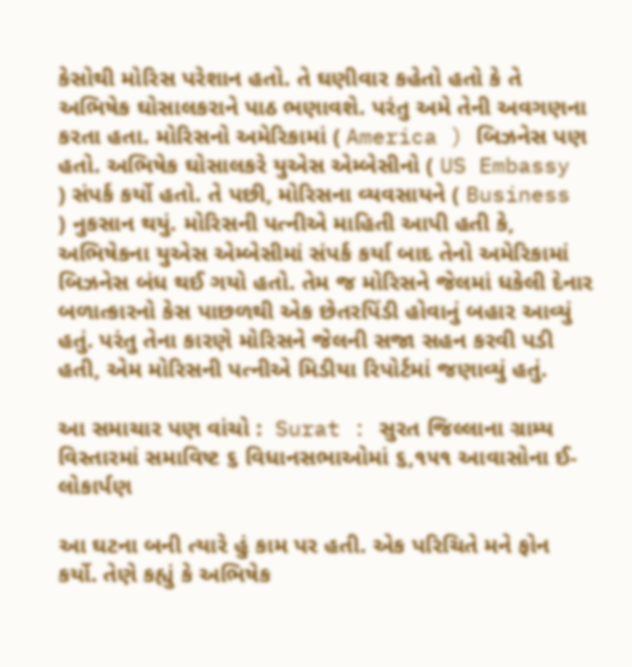કેસોથી મોરિસ પરેશાન હતો. તે ઘણીવાર કહેતો હતો કે તે અભિષેક ઘોસાલકરાને પાઠ ભણાવશે. પરંતુ અમે તેની અવગણના કરતા હતા. મોરિસનો અમેરિકામાં ( America ) બિઝનેસ પણ હતો. અભિષેક ઘોસાલકરે યુએસ એમ્બેસીનો ( US Embassy ) સંપર્ક કર્યો હતો. તે પછી, મોરિસના વ્યવસાયને ( Business ) નુકસાન થયું. મોરિસની પત્નીએ માહિતી આપી હતી કે, અભિષેકના યુએસ એમ્બેસીમાં સંપર્ક કર્યા બાદ તેનો અમેરિકામાં બિઝનેસ બંધ થઈ ગયો હતો. તેમ જ મોરિસને જેલમાં ધકેલી દેનાર બળાત્કારનો કેસ પાછળથી એક છેતરપિંડી હોવાનું બહાર આવ્યું હતું. પરંતુ તેના કારણે મોરિસને જેલની સજા સહન કરવી પડી હતી, એમ મોરિસની પત્નીએ મિડીયા રિપોર્ટમાં જણાવ્યું હતું.

આ સમાચાર પણ વાંચો :  Surat : સુરત જિલ્લાના ગ્રામ્ય વિસ્તારમાં સમાવિષ્ટ ૬ વિધાનસભાઓમાં ૬,૧૫૧ આવાસોના ઈ-લોકાર્પણ

આ ઘટના બની ત્યારે હું કામ પર હતી. એક પરિચિતે મને ફોન કર્યો. તેણે કહ્યું કે અભિષેક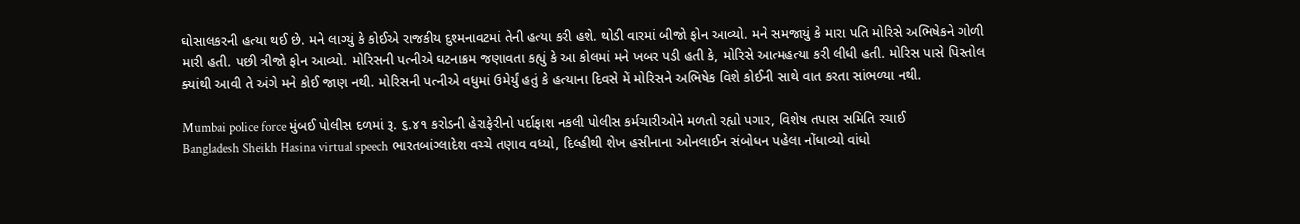ઘોસાલકરની હત્યા થઈ છે. મને લાગ્યું કે કોઈએ રાજકીય દુશ્મનાવટમાં તેની હત્યા કરી હશે. થોડી વારમાં બીજો ફોન આવ્યો. મને સમજાયું કે મારા પતિ મોરિસે અભિષેકને ગોળી મારી હતી. પછી ત્રીજો ફોન આવ્યો. મોરિસની પત્નીએ ઘટનાક્રમ જણાવતા કહ્યું કે આ કોલમાં મને ખબર પડી હતી કે, મોરિસે આત્મહત્યા કરી લીધી હતી. મોરિસ પાસે પિસ્તોલ ક્યાંથી આવી તે અંગે મને કોઈ જાણ નથી. મોરિસની પત્નીએ વધુમાં ઉમેર્યું હતું કે હત્યાના દિવસે મેં મોરિસને અભિષેક વિશે કોઈની સાથે વાત કરતા સાંભળ્યા નથી.

Mumbai police force મુંબઈ પોલીસ દળમાં રૂ. ૬.૪૧ કરોડની હેરાફેરીનો પર્દાફાશ નકલી પોલીસ કર્મચારીઓને મળતો રહ્યો પગાર, વિશેષ તપાસ સમિતિ રચાઈ
Bangladesh Sheikh Hasina virtual speech ભારતબાંગ્લાદેશ વચ્ચે તણાવ વધ્યો, દિલ્હીથી શેખ હસીનાના ઓનલાઈન સંબોધન પહેલા નોંધાવ્યો વાંધો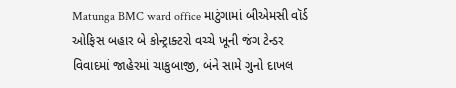Matunga BMC ward office માટુંગામાં બીએમસી વૉર્ડ ઓફિસ બહાર બે કોન્ટ્રાક્ટરો વચ્ચે ખૂની જંગ ટેન્ડર વિવાદમાં જાહેરમાં ચાકુબાજી, બંને સામે ગુનો દાખલ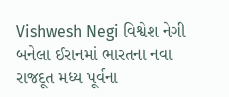Vishwesh Negi વિશ્વેશ નેગી બનેલા ઈરાનમાં ભારતના નવા રાજદૂત મધ્ય પૂર્વના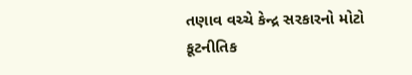તણાવ વચ્ચે કેન્દ્ર સરકારનો મોટો કૂટનીતિક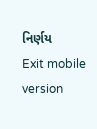નિર્ણય
Exit mobile version